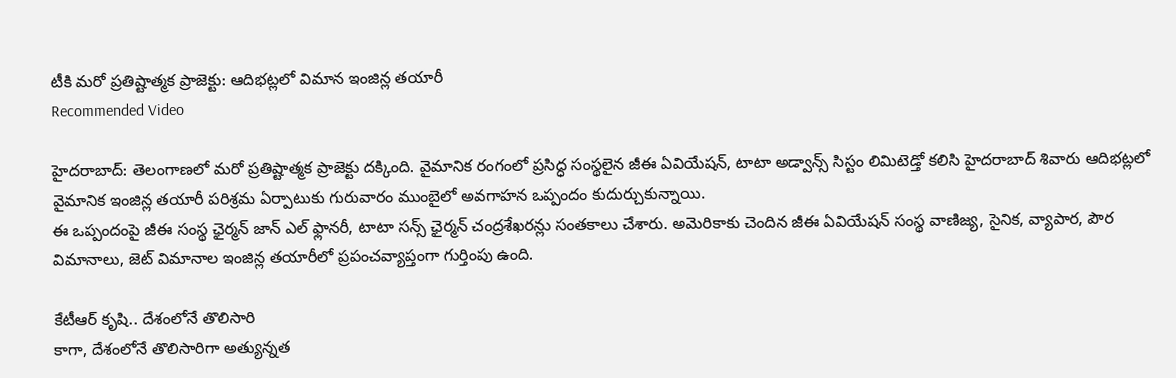టీకి మరో ప్రతిష్టాత్మక ప్రాజెక్టు: ఆదిభట్లలో విమాన ఇంజిన్ల తయారీ
Recommended Video

హైదరాబాద్: తెలంగాణలో మరో ప్రతిష్టాత్మక ప్రాజెక్టు దక్కింది. వైమానిక రంగంలో ప్రసిద్ధ సంస్థలైన జీఈ ఏవియేషన్, టాటా అడ్వాన్స్ సిస్టం లిమిటెడ్తో కలిసి హైదరాబాద్ శివారు ఆదిభట్లలో వైమానిక ఇంజిన్ల తయారీ పరిశ్రమ ఏర్పాటుకు గురువారం ముంబైలో అవగాహన ఒప్పందం కుదుర్చుకున్నాయి.
ఈ ఒప్పందంపై జీఈ సంస్థ ఛైర్మన్ జాన్ ఎల్ ఫ్లానరీ, టాటా సన్స్ ఛైర్మన్ చంద్రశేఖరన్లు సంతకాలు చేశారు. అమెరికాకు చెందిన జీఈ ఏవియేషన్ సంస్థ వాణిజ్య, సైనిక, వ్యాపార, పౌర విమానాలు, జెట్ విమానాల ఇంజిన్ల తయారీలో ప్రపంచవ్యాప్తంగా గుర్తింపు ఉంది.

కేటీఆర్ కృషి.. దేశంలోనే తొలిసారి
కాగా, దేశంలోనే తొలిసారిగా అత్యున్నత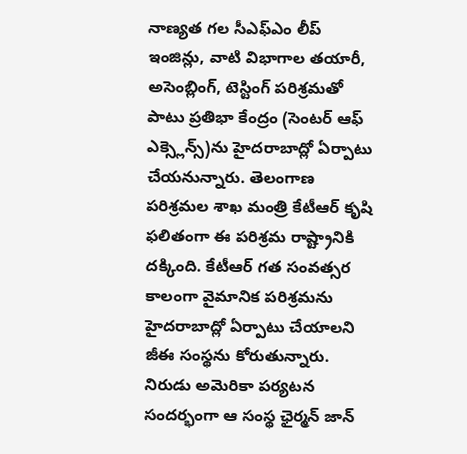నాణ్యత గల సీఎఫ్ఎం లీప్ ఇంజిన్లు, వాటి విభాగాల తయారీ, అసెంబ్లింగ్, టెస్టింగ్ పరిశ్రమతో పాటు ప్రతిభా కేంద్రం (సెంటర్ ఆఫ్ ఎక్స్లెన్స్)ను హైదరాబాద్లో ఏర్పాటు చేయనున్నారు. తెలంగాణ పరిశ్రమల శాఖ మంత్రి కేటీఆర్ కృషి ఫలితంగా ఈ పరిశ్రమ రాష్ట్రానికి దక్కింది. కేటీఆర్ గత సంవత్సర కాలంగా వైమానిక పరిశ్రమను హైదరాబాద్లో ఏర్పాటు చేయాలని జీఈ సంస్థను కోరుతున్నారు. నిరుడు అమెరికా పర్యటన సందర్భంగా ఆ సంస్థ ఛైర్మన్ జాన్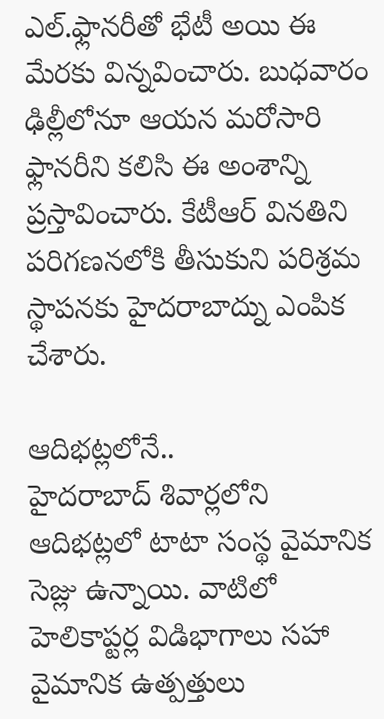ఎల్.ఫ్లానరీతో భేటీ అయి ఈ మేరకు విన్నవించారు. బుధవారం ఢిల్లీలోనూ ఆయన మరోసారి ఫ్లానరీని కలిసి ఈ అంశాన్ని ప్రస్తావించారు. కేటీఆర్ వినతిని పరిగణనలోకి తీసుకుని పరిశ్రమ స్థాపనకు హైదరాబాద్ను ఎంపిక చేశారు.

ఆదిభట్లలోనే..
హైదరాబాద్ శివార్లలోని ఆదిభట్లలో టాటా సంస్థ వైమానిక సెజ్లు ఉన్నాయి. వాటిలో హెలికాప్టర్ల విడిభాగాలు సహా వైమానిక ఉత్పత్తులు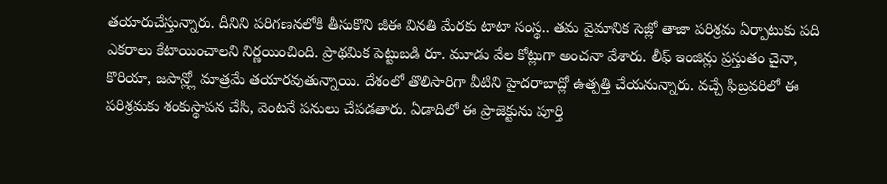తయారుచేస్తున్నారు. దీనిని పరిగణనలోకి తీసుకొని జీఈ వినతి మేరకు టాటా సంస్థ.. తమ వైమానిక సెజ్లో తాజా పరిశ్రమ ఏర్పాటుకు పది ఎకరాలు కేటాయించాలని నిర్ణయించింది. ప్రాథమిక పెట్టుబడి రూ. మూడు వేల కోట్లుగా అంచనా వేశారు. లీఫ్ ఇంజిన్లు ప్రస్తుతం చైనా, కొరియా, జపాన్ల్లో మాత్రమే తయారవుతున్నాయి. దేశంలో తొలిసారిగా వీటిని హైదరాబాద్లో ఉత్పత్తి చేయనున్నారు. వచ్చే ఫిబ్రవరిలో ఈ పరిశ్రమకు శంకుస్థాపన చేసి, వెంటనే పనులు చేపడతారు. ఏడాదిలో ఈ ప్రాజెక్టును పూర్తి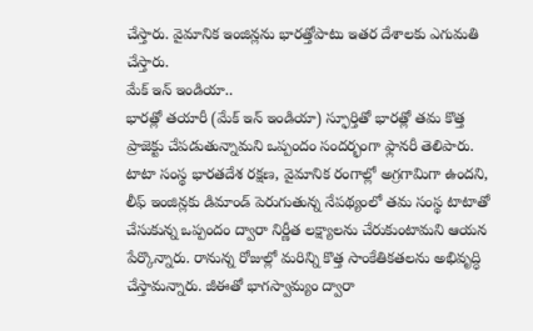చేస్తారు. వైమానిక ఇంజిన్లను భారత్తోపాటు ఇతర దేశాలకు ఎగుమతి చేస్తారు.
మేక్ ఇన్ ఇండియా..
భారత్లో తయారీ (మేక్ ఇన్ ఇండియా) స్ఫూర్తితో భారత్లో తమ కొత్త ప్రాజెక్టు చేపడుతున్నామని ఒప్పందం సందర్భంగా ఫ్లానరీ తెలిపారు. టాటా సంస్థ భారతదేశ రక్షణ, వైమానిక రంగాల్లో అగ్రగామిగా ఉందని, లీఫ్ ఇంజిన్లకు డిమాండ్ పెరుగుతున్న నేపథ్యంలో తమ సంస్థ టాటాతో చేసుకున్న ఒప్పందం ద్వారా నిర్ణీత లక్ష్యాలను చేరుకుంటామని ఆయన పేర్కొన్నారు. రానున్న రోజుల్లో మరిన్ని కొత్త సాంకేతికతలను అభివృద్ధి చేస్తామన్నారు. జీఈతో భాగస్వామ్యం ద్వారా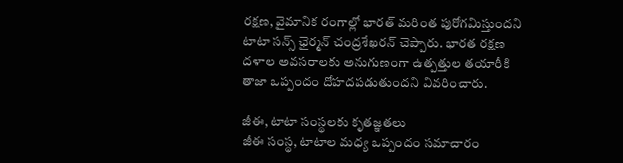రక్షణ, వైమానిక రంగాల్లో భారత్ మరింత పురోగమిస్తుందని టాటా సన్స్ ఛైర్మన్ చంద్రశేఖరన్ చెప్పారు. భారత రక్షణ దళాల అవసరాలకు అనుగుణంగా ఉత్పత్తుల తయారీకి తాజా ఒప్పందం దోహదపడుతుందని వివరించారు.

జీఈ, టాటా సంస్థలకు కృతజ్ఞతలు
జీఈ సంస్థ, టాటాల మధ్య ఒప్పందం సమాచారం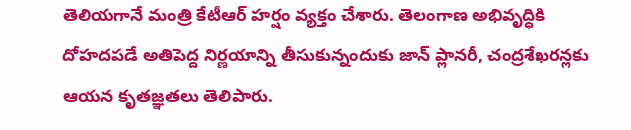తెలియగానే మంత్రి కేటీఆర్ హర్షం వ్యక్తం చేశారు. తెలంగాణ అభివృద్ధికి దోహదపడే అతిపెద్ద నిర్ణయాన్ని తీసుకున్నందుకు జాన్ ప్లానరీ, చంద్రశేఖరన్లకు ఆయన కృతజ్ఞతలు తెలిపారు.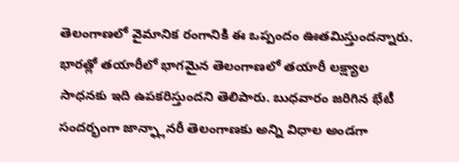తెలంగాణలో వైమానిక రంగానికి ఈ ఒప్పందం ఊతమిస్తుందన్నారు. భారత్లో తయారీలో భాగమైన తెలంగాణలో తయారీ లక్ష్యాల సాధనకు ఇది ఉపకరిస్తుందని తెలిపారు. బుధవారం జరిగిన భేటీ సందర్భంగా జాన్ఫ్లానరీ తెలంగాణకు అన్ని విధాల అండగా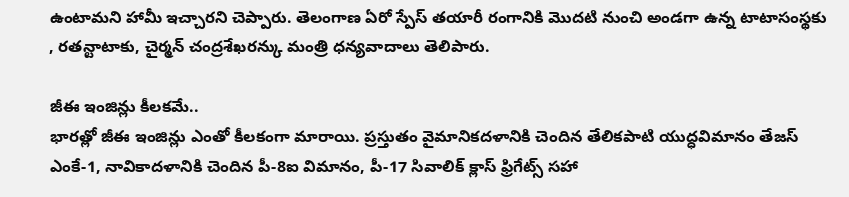ఉంటామని హామీ ఇచ్చారని చెప్పారు. తెలంగాణ ఏరో స్పేస్ తయారీ రంగానికి మొదటి నుంచి అండగా ఉన్న టాటాసంస్థకు , రతన్టాటాకు, చైర్మన్ చంద్రశేఖరన్కు మంత్రి ధన్యవాదాలు తెలిపారు.

జీఈ ఇంజిన్లు కీలకమే..
భారత్లో జీఈ ఇంజిన్లు ఎంతో కీలకంగా మారాయి. ప్రస్తుతం వైమానికదళానికి చెందిన తేలికపాటి యుద్ధవిమానం తేజస్ ఎంకే-1, నావికాదళానికి చెందిన పీ-8ఐ విమానం, పీ-17 సివాలిక్ క్లాస్ ఫ్రిగేట్స్ సహా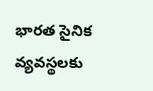భారత సైనిక వ్యవస్థలకు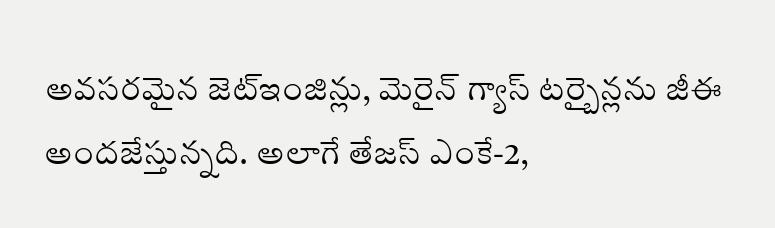అవసరమైన జెట్ఇంజిన్లు, మెరైన్ గ్యాస్ టర్బైన్లను జీఈ అందజేస్తున్నది. అలాగే తేజస్ ఎంకే-2,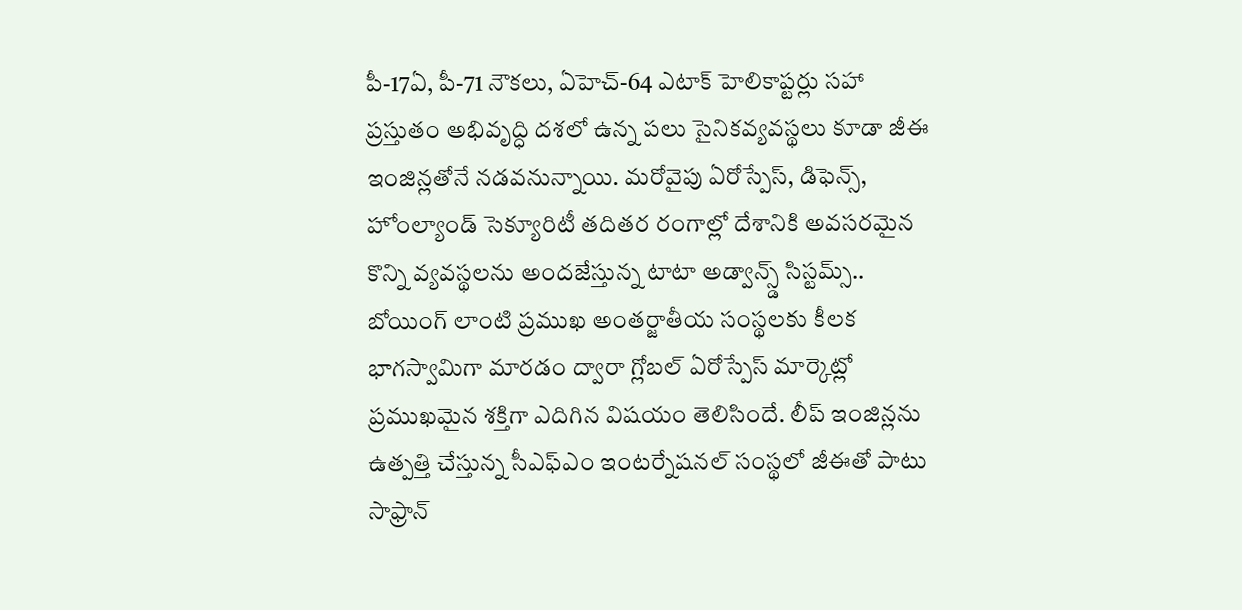పీ-17ఏ, పీ-71 నౌకలు, ఏహెచ్-64 ఎటాక్ హెలికాప్టర్లు సహా ప్రస్తుతం అభివృద్ధి దశలో ఉన్న పలు సైనికవ్యవస్థలు కూడా జీఈ ఇంజిన్లతోనే నడవనున్నాయి. మరోవైపు ఏరోస్పేస్, డిఫెన్స్, హోంల్యాండ్ సెక్యూరిటీ తదితర రంగాల్లో దేశానికి అవసరమైన కొన్ని వ్యవస్థలను అందజేస్తున్న టాటా అడ్వాన్స్డ్ సిస్టమ్స్.. బోయింగ్ లాంటి ప్రముఖ అంతర్జాతీయ సంస్థలకు కీలక భాగస్వామిగా మారడం ద్వారా గ్లోబల్ ఏరోస్పేస్ మార్కెట్లో ప్రముఖమైన శక్తిగా ఎదిగిన విషయం తెలిసిందే. లీప్ ఇంజిన్లను ఉత్పత్తి చేస్తున్న సీఎఫ్ఎం ఇంటర్నేషనల్ సంస్థలో జీఈతో పాటు సాఫ్రాన్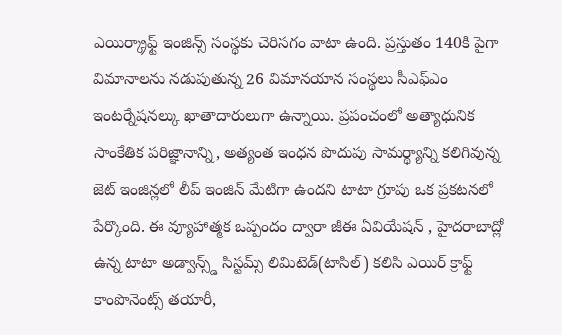ఎయిర్క్రాఫ్ట్ ఇంజిన్స్ సంస్థకు చెరిసగం వాటా ఉంది. ప్రస్తుతం 140కి పైగా విమానాలను నడుపుతున్న 26 విమానయాన సంస్థలు సీఎఫ్ఎం ఇంటర్నేషనల్కు ఖాతాదారులుగా ఉన్నాయి. ప్రపంచంలో అత్యాధునిక సాంకేతిక పరిజ్ఞానాన్ని, అత్యంత ఇంధన పొదుపు సామర్థ్యాన్ని కలిగివున్న జెట్ ఇంజిన్లలో లీప్ ఇంజిన్ మేటిగా ఉందని టాటా గ్రూపు ఒక ప్రకటనలో పేర్కొంది. ఈ వ్యూహాత్మక ఒప్పందం ద్వారా జీఈ ఏవియేషన్ , హైదరాబాద్లో ఉన్న టాటా అడ్వాన్స్డ్ సిస్టమ్స్ లిమిటెడ్(టాసిల్) కలిసి ఎయిర్ క్రాఫ్ట్ కాంపొనెంట్స్ తయారీ,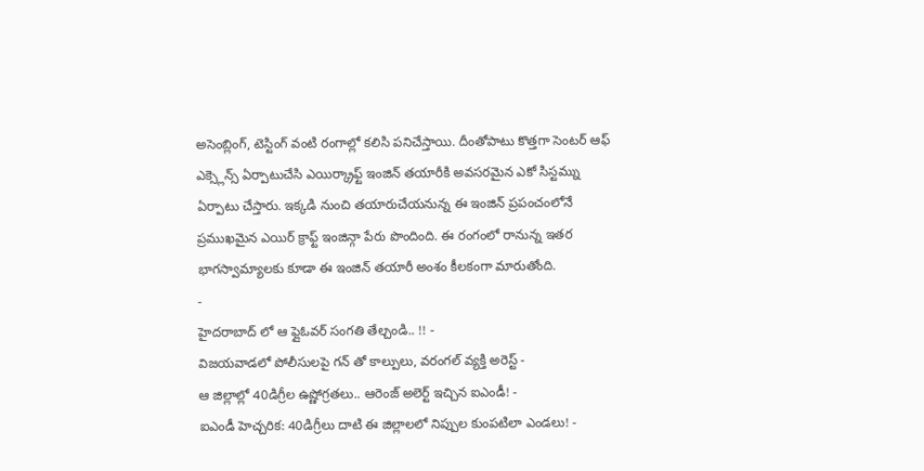అసెంబ్లింగ్, టెస్టింగ్ వంటి రంగాల్లో కలిసి పనిచేస్తాయి. దీంతోపాటు కొత్తగా సెంటర్ ఆఫ్ ఎక్స్లెన్స్ ఏర్పాటుచేసి ఎయిర్క్రాఫ్ట్ ఇంజిన్ తయారీకి అవసరమైన ఎకో సిస్టమ్ను ఏర్పాటు చేస్తారు. ఇక్కడి నుంచి తయారుచేయనున్న ఈ ఇంజిన్ ప్రపంచంలోనే ప్రముఖమైన ఎయిర్ క్రాఫ్ట్ ఇంజిన్గా పేరు పొందింది. ఈ రంగంలో రానున్న ఇతర భాగస్వామ్యాలకు కూడా ఈ ఇంజిన్ తయారీ అంశం కీలకంగా మారుతోంది.
-
హైదరాబాద్ లో ఆ ఫ్లైఓవర్ సంగతి తేల్చండి.. !! -
విజయవాడలో పోలీసులపై గన్ తో కాల్పులు, వరంగల్ వ్యక్తి అరెస్ట్ -
ఆ జిల్లాల్లో 40డిగ్రీల ఉష్ణోగ్రతలు.. ఆరెంజ్ అలెర్ట్ ఇచ్చిన ఐఎండీ! -
ఐఎండీ హెచ్చరిక: 40డిగ్రీలు దాటి ఈ జిల్లాలలో నిప్పుల కుంపటిలా ఎండలు! -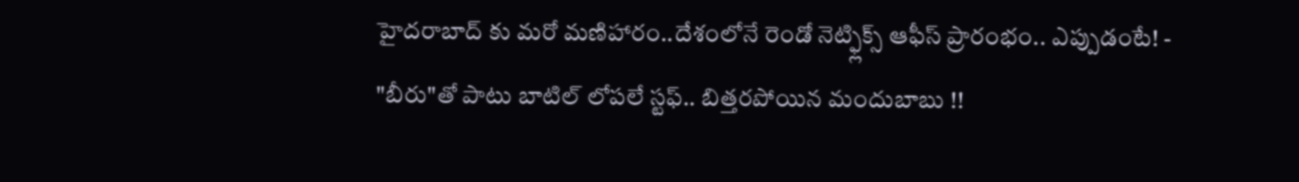హైదరాబాద్ కు మరో మణిహారం..దేశంలోనే రెండో నెట్ఫ్లిక్స్ ఆఫీస్ ప్రారంభం.. ఎప్పుడంటే! -
"బీరు"తో పాటు బాటిల్ లోపలే స్టఫ్.. బిత్తరపోయిన మందుబాబు !!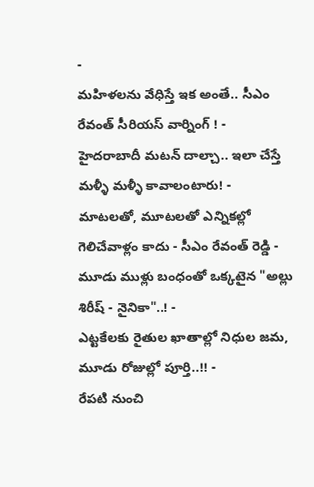-
మహిళలను వేధిస్తే ఇక అంతే.. సీఎం రేవంత్ సీరియస్ వార్నింగ్ ! -
హైదరాబాదీ మటన్ దాల్చా.. ఇలా చేస్తే మళ్ళీ మళ్ళీ కావాలంటారు! -
మాటలతో, మూటలతో ఎన్నికల్లో గెలిచేవాళ్లం కాదు - సీఎం రేవంత్ రెడ్డి -
మూడు ముళ్లు బంధంతో ఒక్కటైన "అల్లు శిరీష్ - నైనికా"..! -
ఎట్టకేలకు రైతుల ఖాతాల్లో నిధుల జమ, మూడు రోజుల్లో పూర్తి..!! -
రేపటి నుంచి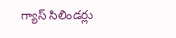గ్యాస్ సిలిండర్లు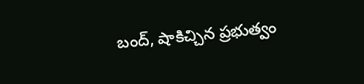బంద్, షాకిచ్చిన ప్రభుత్వం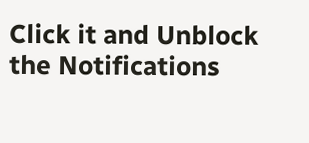Click it and Unblock the Notifications